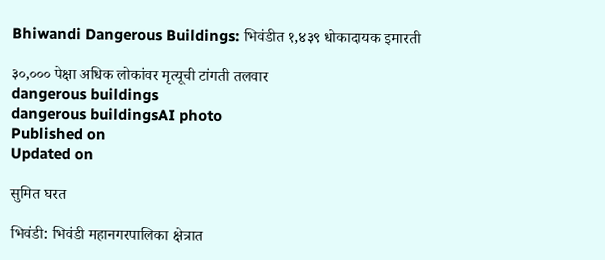Bhiwandi Dangerous Buildings: भिवंडीत १,४३९ धोकादायक इमारती

३०,००० पेक्षा अधिक लोकांवर मृत्यूची टांगती तलवार
dangerous buildings
dangerous buildingsAI photo
Published on
Updated on

सुमित घरत

भिवंडी: भिवंडी महानगरपालिका क्षेत्रात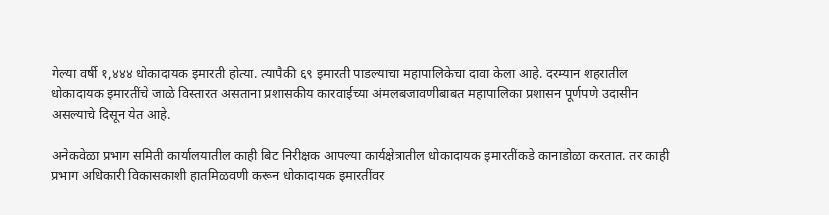गेल्या वर्षी १,४४४ धोकादायक इमारती होत्या. त्यापैकी ६९ इमारती पाडल्याचा महापालिकेचा दावा केला आहे. दरम्यान शहरातील धोकादायक इमारतींचे जाळे विस्तारत असताना प्रशासकीय कारवाईच्या अंमलबजावणीबाबत महापालिका प्रशासन पूर्णपणे उदासीन असल्याचे दिसून येत आहे.

अनेकवेळा प्रभाग समिती कार्यालयातील काही बिट निरीक्षक आपल्या कार्यक्षेत्रातील धोकादायक इमारतींकडे कानाडोळा करतात. तर काही प्रभाग अधिकारी विकासकाशी हातमिळवणी करून धोकादायक इमारतींवर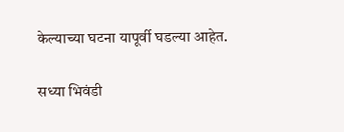केल्याच्या घटना यापूर्वी घडल्या आहेत.

सध्या भिवंडी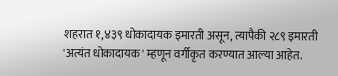शहरात १,४३९ धोकादायक इमारती असून, त्यापैकी २८९ इमारती 'अत्यंत धोकादायक' म्हणून वर्गीकृत करण्यात आल्या आहेत.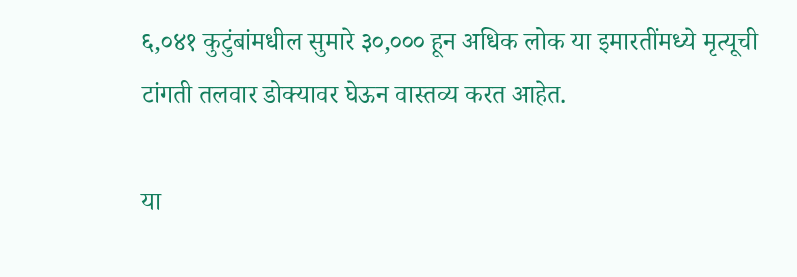६,०४१ कुटुंबांमधील सुमारे ३०,००० हून अधिक लोक या इमारतींमध्ये मृत्यूची टांगती तलवार डोक्यावर घेऊन वास्तव्य करत आहेत.

या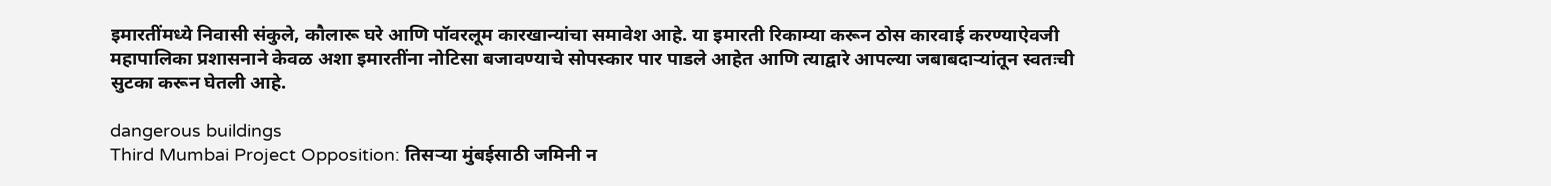इमारतींमध्ये निवासी संकुले, कौलारू घरे आणि पॉवरलूम कारखान्यांचा समावेश आहे. या इमारती रिकाम्या करून ठोस कारवाई करण्याऐवजी महापालिका प्रशासनाने केवळ अशा इमारतींना नोटिसा बजावण्याचे सोपस्कार पार पाडले आहेत आणि त्याद्वारे आपल्या जबाबदाऱ्यांतून स्वतःची सुटका करून घेतली आहे.

dangerous buildings
Third Mumbai Project Opposition: तिसऱ्या मुंबईसाठी जमिनी न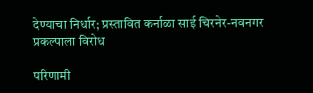देण्याचा निर्धार; प्रस्तावित कर्नाळा साई चिरनेर-नवनगर प्रकल्पाला विरोध

परिणामी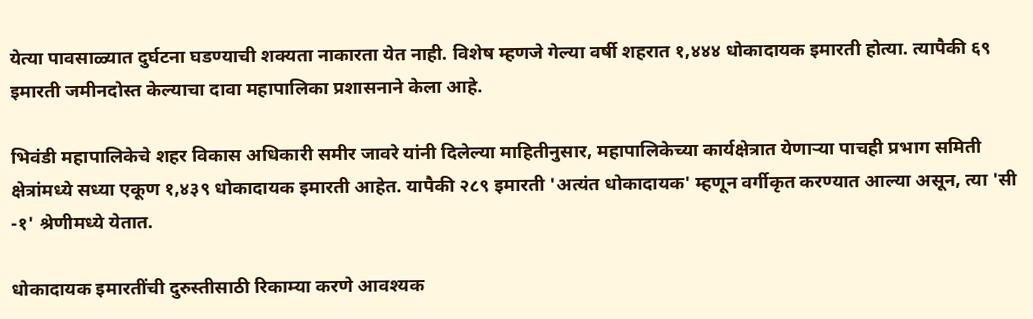येत्या पावसाळ्यात दुर्घटना घडण्याची शक्यता नाकारता येत नाही. विशेष म्हणजे गेल्या वर्षी शहरात १,४४४ धोकादायक इमारती होत्या. त्यापैकी ६९ इमारती जमीनदोस्त केल्याचा दावा महापालिका प्रशासनाने केला आहे.

भिवंडी महापालिकेचे शहर विकास अधिकारी समीर जावरे यांनी दिलेल्या माहितीनुसार, महापालिकेच्या कार्यक्षेत्रात येणाऱ्या पाचही प्रभाग समिती क्षेत्रांमध्ये सध्या एकूण १,४३९ धोकादायक इमारती आहेत. यापैकी २८९ इमारती 'अत्यंत धोकादायक' म्हणून वर्गीकृत करण्यात आल्या असून, त्या 'सी -१' श्रेणीमध्ये येतात.

धोकादायक इमारतींची दुरुस्तीसाठी रिकाम्या करणे आवश्यक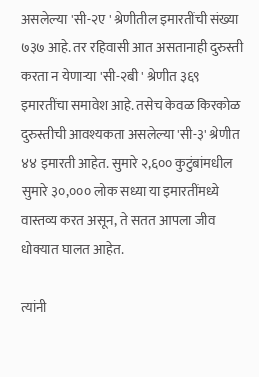असलेल्या 'सी-२ए ' श्रेणीतील इमारतींची संख्या ७३७ आहे. तर रहिवासी आत असतानाही दुरुस्ती करता न येणाऱ्या 'सी-२बी ' श्रेणीत ३६९ इमारतींचा समावेश आहे. तसेच केवळ किरकोळ दुरुस्तीची आवश्यकता असलेल्या 'सी-३' श्रेणीत ४४ इमारती आहेत. सुमारे २,६०० कुटुंबांमधील सुमारे ३०,००० लोक सध्या या इमारतींमध्ये वास्तव्य करत असून, ते सतत आपला जीव धोक्यात घालत आहेत.

त्यांनी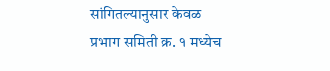सांगितल्यानुसार केवळ प्रभाग समिती क्र. १ मध्येच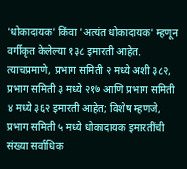'धोकादायक' किंवा 'अत्यंत धोकादायक' म्हणून वर्गीकृत केलेल्या १३८ इमारती आहेत. त्याचप्रमाणे, प्रभाग समिती २ मध्ये अशी ३८२, प्रभाग समिती ३ मध्ये २१७ आणि प्रभाग समिती ४ मध्ये ३६२ इमारती आहेत; विशेष म्हणजे, प्रभाग समिती ५ मध्ये धोकादायक इमारतींची संख्या सर्वाधिक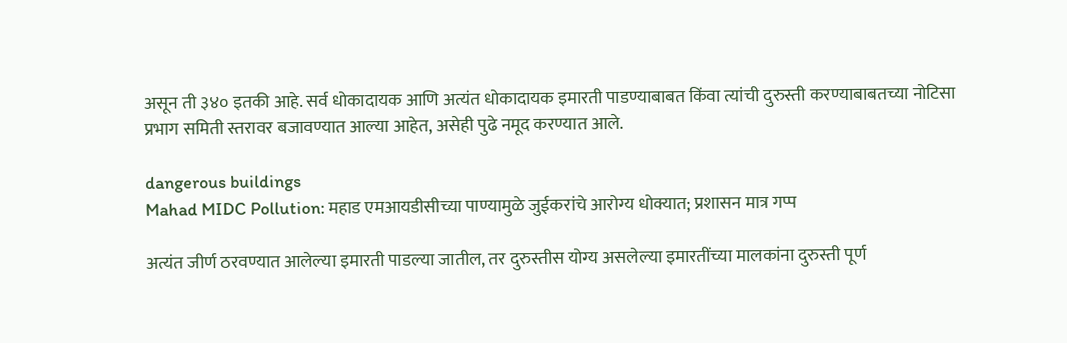असून ती ३४० इतकी आहे. सर्व धोकादायक आणि अत्यंत धोकादायक इमारती पाडण्याबाबत किंवा त्यांची दुरुस्ती करण्याबाबतच्या नोटिसा प्रभाग समिती स्तरावर बजावण्यात आल्या आहेत, असेही पुढे नमूद करण्यात आले.

dangerous buildings
Mahad MIDC Pollution: महाड एमआयडीसीच्या पाण्यामुळे जुईकरांचे आरोग्य धोक्यात; प्रशासन मात्र गप्प

अत्यंत जीर्ण ठरवण्यात आलेल्या इमारती पाडल्या जातील, तर दुरुस्तीस योग्य असलेल्या इमारतींच्या मालकांना दुरुस्ती पूर्ण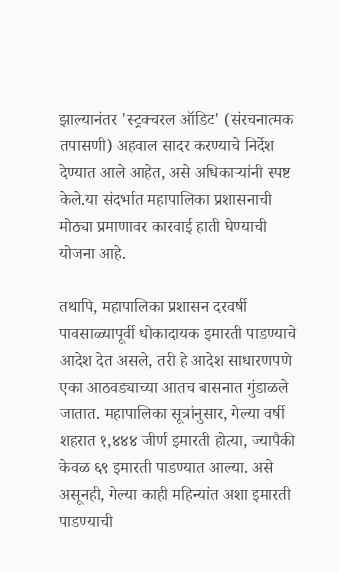झाल्यानंतर 'स्ट्रक्चरल ऑडिट' (संरचनात्मक तपासणी) अहवाल सादर करण्याचे निर्देश देण्यात आले आहेत, असे अधिकाऱ्यांनी स्पष्ट केले.या संदर्भात महापालिका प्रशासनाची मोठ्या प्रमाणावर कारवाई हाती घेण्याची योजना आहे.

तथापि, महापालिका प्रशासन दरवर्षी पावसाळ्यापूर्वी धोकादायक इमारती पाडण्याचे आदेश देत असले, तरी हे आदेश साधारणपणे एका आठवड्याच्या आतच बासनात गुंडाळले जातात. महापालिका सूत्रांनुसार, गेल्या वर्षी शहरात १,४४४ जीर्ण इमारती होत्या, ज्यापैकी केवळ ६९ इमारती पाडण्यात आल्या. असे असूनही, गेल्या काही महिन्यांत अशा इमारती पाडण्याची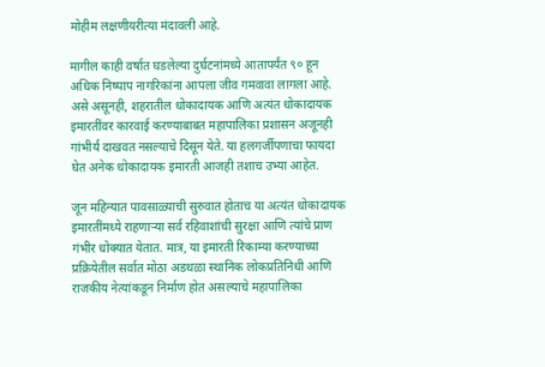मोहीम लक्षणीयरीत्या मंदावली आहे.

मागील काही वर्षात घडलेल्या दुर्घटनांमध्ये आतापर्यंत ९० हून अधिक निष्पाप नागरिकांना आपला जीव गमवावा लागला आहे. असे असूनही, शहरातील धोकादायक आणि अत्यंत धोकादायक इमारतींवर कारवाई करण्याबाबत महापालिका प्रशासन अजूनही गांभीर्य दाखवत नसल्याचे दिसून येते. या हलगर्जीपणाचा फायदा घेत अनेक धोकादायक इमारती आजही तशाच उभ्या आहेत.

जून महिन्यात पावसाळ्याची सुरुवात होताच या अत्यंत धोकादायक इमारतींमध्ये राहणाऱ्या सर्व रहिवाशांची सुरक्षा आणि त्यांचे प्राण गंभीर धोक्यात येतात. मात्र, या इमारती रिकाम्या करण्याच्या प्रक्रियेतील सर्वात मोठा अडथळा स्थानिक लोकप्रतिनिधी आणि राजकीय नेत्यांकडून निर्माण होत असल्याचे महापालिका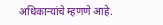अधिकाऱ्यांचे म्हणणे आहे.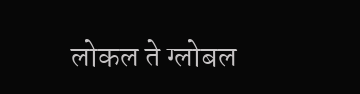लोकल ते ग्लोबल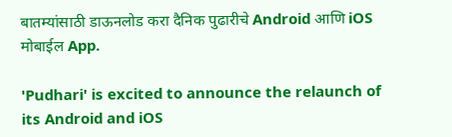बातम्यांसाठी डाऊनलोड करा दैनिक पुढारीचे Android आणि iOS मोबाईल App.

'Pudhari' is excited to announce the relaunch of its Android and iOS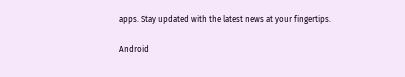apps. Stay updated with the latest news at your fingertips.

Android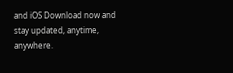and iOS Download now and stay updated, anytime, anywhere.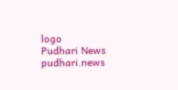logo
Pudhari News
pudhari.news